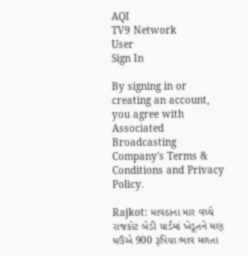AQI
TV9 Network
User
Sign In

By signing in or creating an account, you agree with Associated Broadcasting Company's Terms & Conditions and Privacy Policy.

Rajkot: માવઠાના માર વચ્ચે રાજકોટ બેડી યાર્ડમાં ખેડૂતને મણ ઘઉંએ 900 રૂપિયા ભાવ મળતા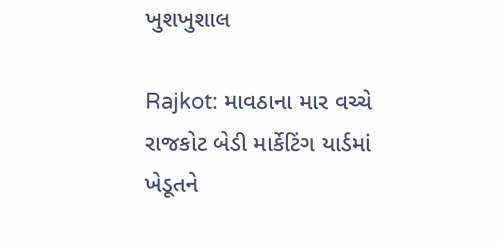ખુશખુશાલ

Rajkot: માવઠાના માર વચ્ચે રાજકોટ બેડી માર્કેટિંગ યાર્ડમાં ખેડૂતને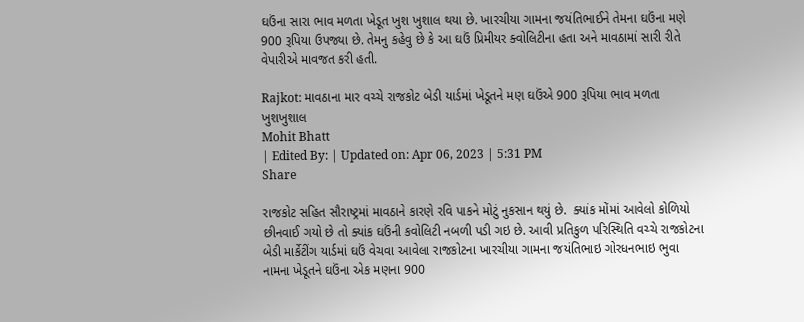ઘઉંના સારા ભાવ મળતા ખેડૂત ખુશ ખુશાલ થયા છે. ખારચીયા ગામના જયંતિભાઈને તેમના ઘઉંના મણે 900 રૂપિયા ઉપજ્યા છે. તેમનુ કહેવુ છે કે આ ઘઉં પ્રિમીયર ક્વોલિટીના હતા અને માવઠામાં સારી રીતે વેપારીએ માવજત કરી હતી.

Rajkot: માવઠાના માર વચ્ચે રાજકોટ બેડી યાર્ડમાં ખેડૂતને મણ ઘઉંએ 900 રૂપિયા ભાવ મળતા ખુશખુશાલ
Mohit Bhatt
| Edited By: | Updated on: Apr 06, 2023 | 5:31 PM
Share

રાજકોટ સહિત સૌરાષ્ટ્રમાં માવઠાને કારણે રવિ પાકને મોટું નુકસાન થયું છે.  ક્યાંક મોંમાં આવેલો કોળિયો છીનવાઈ ગયો છે તો ક્યાંક ઘઉંની કવોલિટી નબળી પડી ગઇ છે. આવી પ્રતિકુળ પરિસ્થિતિ વચ્ચે રાજકોટના બેડી માર્કેટીંગ યાર્ડમાં ઘઉં વેચવા આવેલા રાજકોટના ખારચીયા ગામના જયંતિભાઇ ગોરધનભાઇ ભુવા નામના ખેડૂતને ઘઉંના એક મણના 900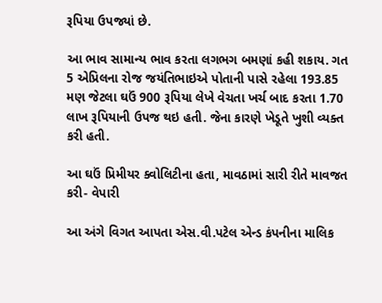રૂપિયા ઉપજ્યાં છે.

આ ભાવ સામાન્ય ભાવ કરતા લગભગ બમણાં કહી શકાય. ગત 5 એપ્રિલના રોજ જયંતિભાઇએ પોતાની પાસે રહેલા 193.85 મણ જેટલા ઘઉં 900 રૂપિયા લેખે વેચતા ખર્ચ બાદ કરતા 1.70 લાખ રૂપિયાની ઉપજ થઇ હતી. જેના કારણે ખેડૂતે ખુશી વ્યક્ત કરી હતી.

આ ઘઉં પ્રિમીયર ક્વોલિટીના હતા, માવઠામાં સારી રીતે માવજત કરી- વેપારી

આ અંગે વિગત આપતા એસ.વી.પટેલ એન્ડ કંપનીના માલિક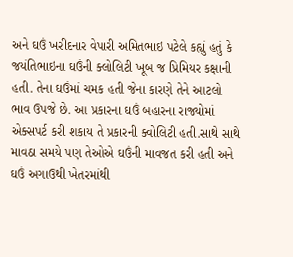અને ઘઉં ખરીદનાર વેપારી અમિતભાઇ પટેલે કહ્યું હતું કે જયંતિભાઇના ઘઉંની ક્લોલિટી ખૂબ જ પ્રિમિયર કક્ષાની હતી. તેના ઘઉંમાં ચમક હતી જેના કારણે તેને આટલો ભાવ ઉપજે છે. આ પ્રકારના ઘઉં બહારના રાજ્યોમાં એક્સપર્ટ કરી શકાય તે પ્રકારની ક્વોલિટી હતી.સાથે સાથે માવઠા સમયે પણ તેઓએ ઘઉંની માવજત કરી હતી અને ઘઉં અગાઉથી ખેતરમાંથી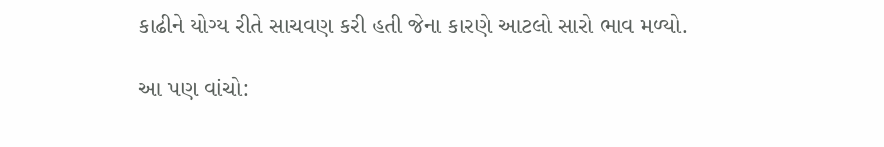કાઢીને યોગ્ય રીતે સાચવણ કરી હતી જેના કારણે આટલો સારો ભાવ મળ્યો.

આ પણ વાંચો: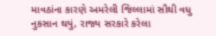માવઠાંના કારણે અમરેલી જિલ્લામાં સૌથી વધુ નુકસાન થયું, રાજ્ય સરકારે કરેલા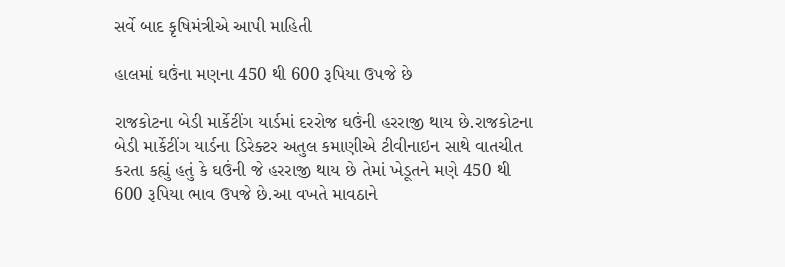સર્વે બાદ કૃષિમંત્રીએ આપી માહિતી

હાલમાં ઘઉંના મણના 450 થી 600 રૂપિયા ઉપજે છે

રાજકોટના બેડી માર્કેટીંગ યાર્ડમાં દરરોજ ઘઉંની હરરાજી થાય છે.રાજકોટના બેડી માર્કેટીંગ યાર્ડના ડિરેક્ટર અતુલ કમાણીએ ટીવીનાઇન સાથે વાતચીત કરતા કહ્યું હતું કે ઘઉંની જે હરરાજી થાય છે તેમાં ખેડૂતને મણે 450 થી 600 રૂપિયા ભાવ ઉપજે છે.આ વખતે માવઠાને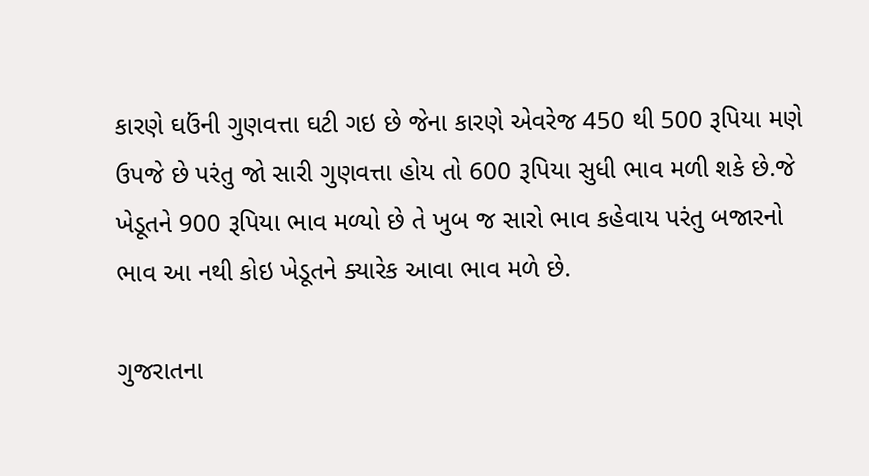કારણે ઘઉંની ગુણવત્તા ઘટી ગઇ છે જેના કારણે એવરેજ 450 થી 500 રૂપિયા મણે ઉપજે છે પરંતુ જો સારી ગુણવત્તા હોય તો 600 રૂપિયા સુધી ભાવ મળી શકે છે.જે ખેડૂતને 900 રૂપિયા ભાવ મળ્યો છે તે ખુબ જ સારો ભાવ કહેવાય પરંતુ બજારનો ભાવ આ નથી કોઇ ખેડૂતને ક્યારેક આવા ભાવ મળે છે.

ગુજરાતના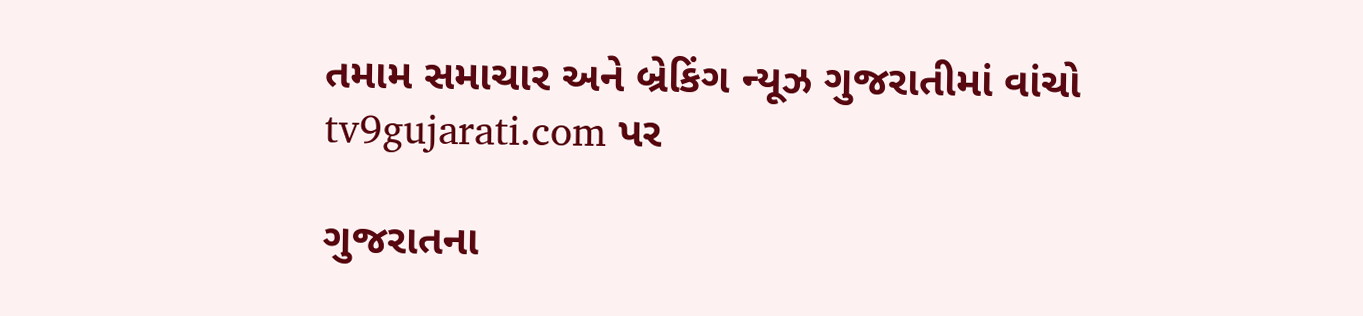તમામ સમાચાર અને બ્રેકિંગ ન્યૂઝ ગુજરાતીમાં વાંચો tv9gujarati.com પર

ગુજરાતના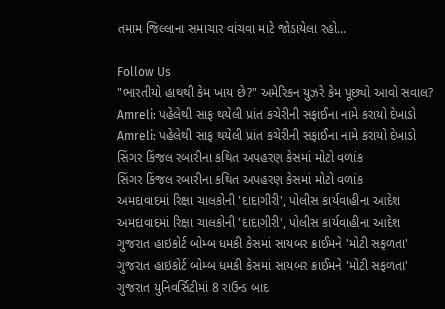તમામ જિલ્લાના સમાચાર વાંચવા માટે જોડાયેલા રહો…

Follow Us
"ભારતીયો હાથથી કેમ ખાય છે?" અમેરિકન યુઝરે કેમ પૂછ્યો આવો સવાલ?
Amreli: પહેલેથી સાફ થયેલી પ્રાંત કચેરીની સફાઈના નામે કરાયો દેખાડો
Amreli: પહેલેથી સાફ થયેલી પ્રાંત કચેરીની સફાઈના નામે કરાયો દેખાડો
સિંગર કિંજલ રબારીના કથિત અપહરણ કેસમાં મોટો વળાંક
સિંગર કિંજલ રબારીના કથિત અપહરણ કેસમાં મોટો વળાંક
અમદાવાદમાં રિક્ષા ચાલકોની 'દાદાગીરી', પોલીસ કાર્યવાહીના આદેશ
અમદાવાદમાં રિક્ષા ચાલકોની 'દાદાગીરી', પોલીસ કાર્યવાહીના આદેશ
ગુજરાત હાઇકોર્ટ બોમ્બ ધમકી કેસમાં સાયબર ક્રાઈમને 'મોટી સફળતા'
ગુજરાત હાઇકોર્ટ બોમ્બ ધમકી કેસમાં સાયબર ક્રાઈમને 'મોટી સફળતા'
ગુજરાત યુનિવર્સિટીમાં 8 રાઉન્ડ બાદ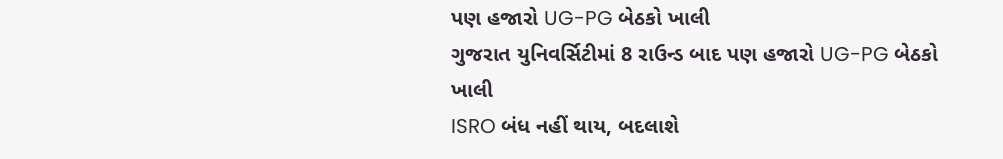પણ હજારો UG-PG બેઠકો ખાલી
ગુજરાત યુનિવર્સિટીમાં 8 રાઉન્ડ બાદ પણ હજારો UG-PG બેઠકો ખાલી
ISRO બંધ નહીં થાય, બદલાશે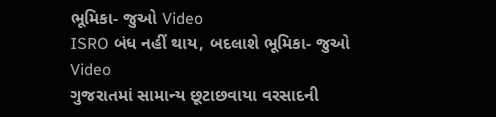ભૂમિકા- જુઓ Video
ISRO બંધ નહીં થાય, બદલાશે ભૂમિકા- જુઓ Video
ગુજરાતમાં સામાન્ય છૂટાછવાયા વરસાદની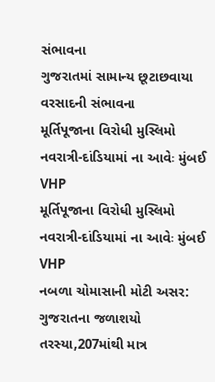સંભાવના
ગુજરાતમાં સામાન્ય છૂટાછવાયા વરસાદની સંભાવના
મૂર્તિપૂજાના વિરોધી મુસ્લિમો નવરાત્રી-દાંડિયામાં ના આવેઃ મુંબઈ VHP
મૂર્તિપૂજાના વિરોધી મુસ્લિમો નવરાત્રી-દાંડિયામાં ના આવેઃ મુંબઈ VHP
નબળા ચોમાસાની મોટી અસર: ગુજરાતના જળાશયો તરસ્યા,207માંથી માત્ર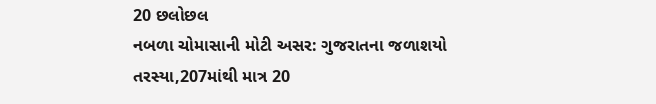20 છલોછલ
નબળા ચોમાસાની મોટી અસર: ગુજરાતના જળાશયો તરસ્યા,207માંથી માત્ર 20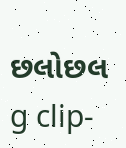છલોછલ
g clip-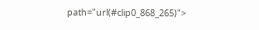path="url(#clip0_868_265)">